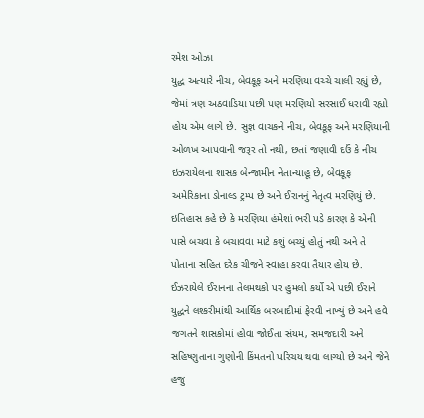રમેશ ઓઝા
યુદ્ધ અત્યારે નીચ, બેવકૂફ અને મરણિયા વચ્ચે ચાલી રહ્યું છે, જેમાં ત્રણ અઠવાડિયા પછી પણ મરણિયો સરસાઈ ધરાવી રહ્યો હોય એમ લાગે છે. સુજ્ઞ વાચકને નીચ, બેવકૂફ અને મરણિયાની ઓળખ આપવાની જરૂર તો નથી, છતાં જણાવી દઉં કે નીચ ઇઝરાયેલના શાસક બેન્જામીન નેતાન્યાહૂ છે, બેવકૂફ અમેરિકાના ડોનાલ્ડ ટ્રમ્પ છે અને ઈરાનનું નેતૃત્વ મરણિયું છે. ઇતિહાસ કહે છે કે મરણિયા હંમેશાં ભરી પડે કારણ કે એની પાસે બચવા કે બચાવવા માટે કશું બચ્યું હોતું નથી અને તે પોતાના સહિત દરેક ચીજને સ્વાહા કરવા તૈયાર હોય છે. ઈઝરાયેલે ઈરાનના તેલમથકો પર હુમલો કર્યો એ પછી ઈરાને યુદ્ધને લશ્કરીમાંથી આર્થિક બરબાદીમાં ફેરવી નાખ્યું છે અને હવે જગતને શાસકોમાં હોવા જોઈતા સંયમ, સમજદારી અને સહિષ્ણુતાના ગુણોની કિંમતનો પરિચય થવા લાગ્યો છે અને જેને હજુ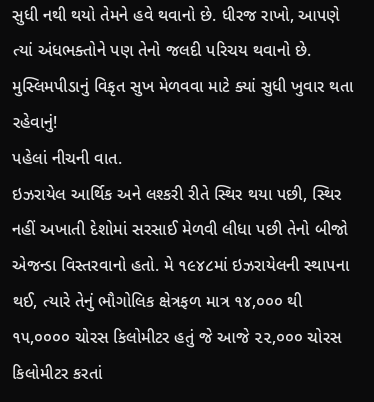સુધી નથી થયો તેમને હવે થવાનો છે. ધીરજ રાખો, આપણે ત્યાં અંધભક્તોને પણ તેનો જલદી પરિચય થવાનો છે. મુસ્લિમપીડાનું વિકૃત સુખ મેળવવા માટે ક્યાં સુધી ખુવાર થતા રહેવાનું!
પહેલાં નીચની વાત.
ઇઝરાયેલ આર્થિક અને લશ્કરી રીતે સ્થિર થયા પછી, સ્થિર નહીં અખાતી દેશોમાં સરસાઈ મેળવી લીધા પછી તેનો બીજો એજન્ડા વિસ્તરવાનો હતો. મે ૧૯૪૮માં ઇઝરાયેલની સ્થાપના થઈ, ત્યારે તેનું ભૌગોલિક ક્ષેત્રફળ માત્ર ૧૪,૦૦૦ થી ૧૫,૦૦૦૦ ચોરસ કિલોમીટર હતું જે આજે ૨૨,૦૦૦ ચોરસ કિલોમીટર કરતાં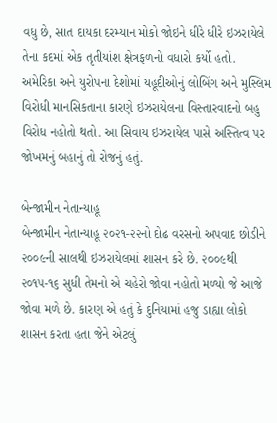વધુ છે, સાત દાયકા દરમ્યાન મોકો જોઇને ધીરે ધીરે ઇઝરાયેલે તેના કદમાં એક તૃતીયાંશ ક્ષેત્રફળનો વધારો કર્યો હતો. અમેરિકા અને યુરોપના દેશોમાં યહૂદીઓનું લોબિંગ અને મુસ્લિમ વિરોધી માનસિકતાના કારણે ઇઝરાયેલના વિસ્તારવાદનો બહુ વિરોધ નહોતો થતો. આ સિવાય ઇઝરાયેલ પાસે અસ્તિત્વ પર જોખમનું બહાનું તો રોજનું હતું.

બેન્જામીન નેતાન્યાહૂ
બેન્જામીન નેતાન્યાહૂ ૨૦૨૧-૨૨નો દોઢ વરસનો અપવાદ છોડીને ૨૦૦૯ની સાલથી ઇઝરાયેલમાં શાસન કરે છે. ૨૦૦૯થી ૨૦૧૫-૧૬ સુધી તેમનો એ ચહેરો જોવા નહોતો મળ્યો જે આજે જોવા મળે છે. કારણ એ હતું કે દુનિયામાં હજુ ડાહ્યા લોકો શાસન કરતા હતા જેને એટલું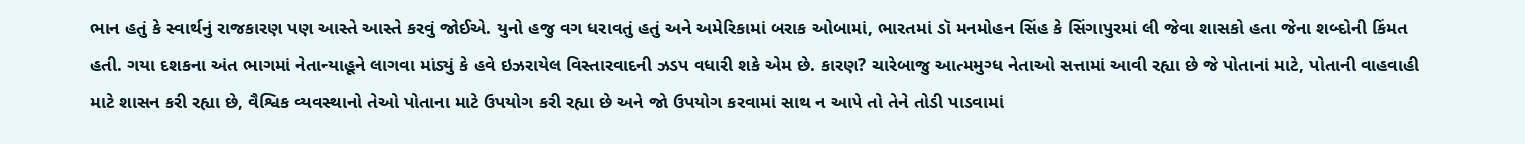ભાન હતું કે સ્વાર્થનું રાજકારણ પણ આસ્તે આસ્તે કરવું જોઈએ. યુનો હજુ વગ ધરાવતું હતું અને અમેરિકામાં બરાક ઓબામાં, ભારતમાં ડૉ મનમોહન સિંહ કે સિંગાપુરમાં લી જેવા શાસકો હતા જેના શબ્દોની કિંમત હતી. ગયા દશકના અંત ભાગમાં નેતાન્યાહૂને લાગવા માંડ્યું કે હવે ઇઝરાયેલ વિસ્તારવાદની ઝડપ વધારી શકે એમ છે. કારણ? ચારેબાજુ આત્મમુગ્ધ નેતાઓ સત્તામાં આવી રહ્યા છે જે પોતાનાં માટે, પોતાની વાહવાહી માટે શાસન કરી રહ્યા છે, વૈશ્વિક વ્યવસ્થાનો તેઓ પોતાના માટે ઉપયોગ કરી રહ્યા છે અને જો ઉપયોગ કરવામાં સાથ ન આપે તો તેને તોડી પાડવામાં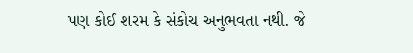પણ કોઈ શરમ કે સંકોચ અનુભવતા નથી. જે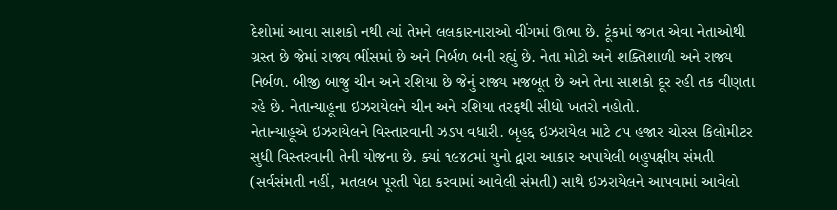દેશોમાં આવા સાશકો નથી ત્યાં તેમને લલકારનારાઓ વીંગમાં ઊભા છે. ટૂંકમાં જગત એવા નેતાઓથી ગ્રસ્ત છે જેમાં રાજ્ય ભીંસમાં છે અને નિર્બળ બની રહ્યું છે. નેતા મોટો અને શક્તિશાળી અને રાજ્ય નિર્બળ. બીજી બાજુ ચીન અને રશિયા છે જેનું રાજ્ય મજબૂત છે અને તેના સાશકો દૂર રહી તક વીણતા રહે છે. નેતાન્યાહૂના ઇઝરાયેલને ચીન અને રશિયા તરફથી સીધો ખતરો નહોતો.
નેતાન્યાહૂએ ઇઝરાયેલને વિસ્તારવાની ઝડપ વધારી. બૃહદ્દ ઇઝરાયેલ માટે ૮૫ હજાર ચોરસ કિલોમીટર સુધી વિસ્તરવાની તેની યોજના છે. ક્યાં ૧૯૪૮માં યુનો દ્વારા આકાર અપાયેલી બહુપક્ષીય સંમતી (સર્વસંમતી નહીં, મતલબ પૂરતી પેદા કરવામાં આવેલી સંમતી) સાથે ઇઝરાયેલને આપવામાં આવેલો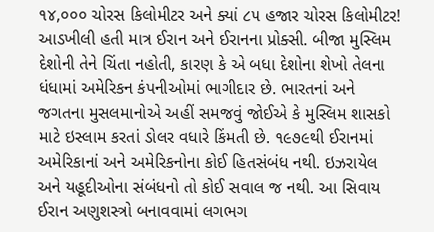૧૪,૦૦૦ ચોરસ કિલોમીટર અને ક્યાં ૮૫ હજાર ચોરસ કિલોમીટર! આડખીલી હતી માત્ર ઈરાન અને ઈરાનના પ્રોક્સી. બીજા મુસ્લિમ દેશોની તેને ચિંતા નહોતી, કારણ કે એ બધા દેશોના શેખો તેલના ધંધામાં અમેરિકન કંપનીઓમાં ભાગીદાર છે. ભારતનાં અને જગતના મુસલમાનોએ અહીં સમજવું જોઈએ કે મુસ્લિમ શાસકો માટે ઇસ્લામ કરતાં ડોલર વધારે કિંમતી છે. ૧૯૭૯થી ઈરાનમાં અમેરિકાનાં અને અમેરિકનોના કોઈ હિતસંબંધ નથી. ઇઝરાયેલ અને યહૂદીઓના સંબંધનો તો કોઈ સવાલ જ નથી. આ સિવાય ઈરાન અણુશસ્ત્રો બનાવવામાં લગભગ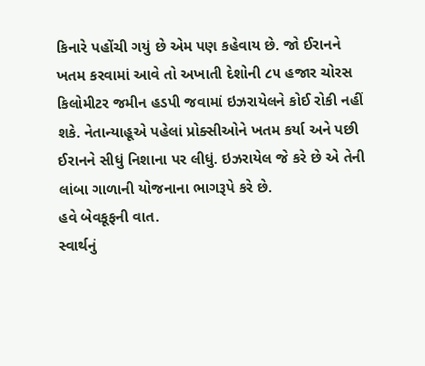કિનારે પહોંચી ગયું છે એમ પણ કહેવાય છે. જો ઈરાનને ખતમ કરવામાં આવે તો અખાતી દેશોની ૮૫ હજાર ચોરસ કિલોમીટર જમીન હડપી જવામાં ઇઝરાયેલને કોઈ રોકી નહીં શકે. નેતાન્યાહૂએ પહેલાં પ્રોક્સીઓને ખતમ કર્યા અને પછી ઈરાનને સીધું નિશાના પર લીધું. ઇઝરાયેલ જે કરે છે એ તેની લાંબા ગાળાની યોજનાના ભાગરૂપે કરે છે.
હવે બેવકૂફની વાત.
સ્વાર્થનું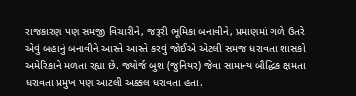રાજકારણ પણ સમજી વિચારીને, જરૂરી ભૂમિકા બનાવીને, પ્રમાણમાં ગળે ઉતરે એવું બહાનું બનાવીને આસ્તે આસ્તે કરવું જોઈએ એટલી સમજ ધરાવતા શાસકો અમેરિકાને મળતા રહ્યા છે. જ્યોર્જ બુશ (જુનિયર) જેવા સામાન્ય બૌદ્ધિક ક્ષમતા ધરાવતા પ્રમુખ પણ આટલી અક્કલ ધરાવતા હતા.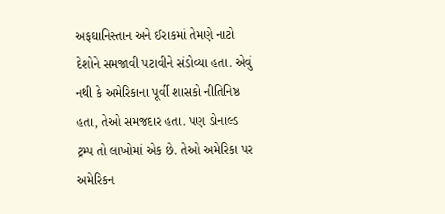અફઘાનિસ્તાન અને ઈરાકમાં તેમણે નાટો દેશોને સમજાવી પટાવીને સંડોવ્યા હતા. એવું નથી કે અમેરિકાના પૂર્વી શાસકો નીતિનિષ્ઠ હતા, તેઓ સમજદાર હતા. પણ ડોનાલ્ડ ટ્રમ્પ તો લાખોમાં એક છે. તેઓ અમેરિકા પર અમેરિકન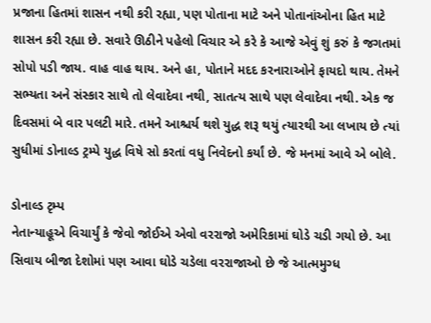પ્રજાના હિતમાં શાસન નથી કરી રહ્યા, પણ પોતાના માટે અને પોતાનાંઓના હિત માટે શાસન કરી રહ્યા છે. સવારે ઊઠીને પહેલો વિચાર એ કરે કે આજે એવું શું કરું કે જગતમાં સોપો પડી જાય. વાહ વાહ થાય. અને હા, પોતાને મદદ કરનારાઓને ફાયદો થાય. તેમને સભ્યતા અને સંસ્કાર સાથે તો લેવાદેવા નથી, સાતત્ય સાથે પણ લેવાદેવા નથી. એક જ દિવસમાં બે વાર પલટી મારે. તમને આશ્ચર્ય થશે યુદ્ધ શરૂ થયું ત્યારથી આ લખાય છે ત્યાં સુધીમાં ડોનાલ્ડ ટ્રમ્પે યુદ્ધ વિષે સો કરતાં વધુ નિવેદનો કર્યાં છે. જે મનમાં આવે એ બોલે.

ડોનાલ્ડ ટૃમ્પ
નેતાન્યાહૂએ વિચાર્યું કે જેવો જોઈએ એવો વરરાજો અમેરિકામાં ઘોડે ચડી ગયો છે. આ સિવાય બીજા દેશોમાં પણ આવા ઘોડે ચડેલા વરરાજાઓ છે જે આત્મમુગ્ધ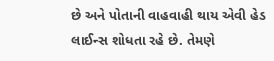છે અને પોતાની વાહવાહી થાય એવી હેડ લાઈન્સ શોધતા રહે છે. તેમણે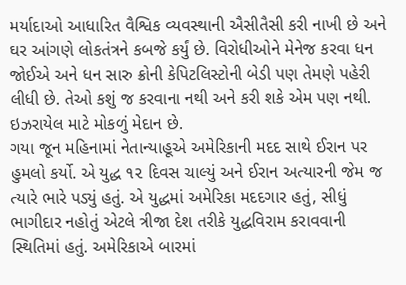મર્યાદાઓ આધારિત વૈશ્વિક વ્યવસ્થાની ઐસીતૈસી કરી નાખી છે અને ઘર આંગણે લોકતંત્રને કબજે કર્યું છે. વિરોધીઓને મેનેજ કરવા ધન જોઈએ અને ધન સારુ ક્રોની કેપિટલિસ્ટોની બેડી પણ તેમણે પહેરી લીધી છે. તેઓ કશું જ કરવાના નથી અને કરી શકે એમ પણ નથી. ઇઝરાયેલ માટે મોકળું મેદાન છે.
ગયા જૂન મહિનામાં નેતાન્યાહૂએ અમેરિકાની મદદ સાથે ઈરાન પર હુમલો કર્યો. એ યુદ્ધ ૧૨ દિવસ ચાલ્યું અને ઈરાન અત્યારની જેમ જ ત્યારે ભારે પડ્યું હતું. એ યુદ્ધમાં અમેરિકા મદદગાર હતું, સીધું ભાગીદાર નહોતું એટલે ત્રીજા દેશ તરીકે યુદ્ધવિરામ કરાવવાની સ્થિતિમાં હતું. અમેરિકાએ બારમાં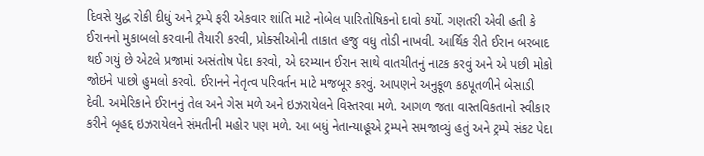દિવસે યુદ્ધ રોકી દીધું અને ટ્રમ્પે ફરી એકવાર શાંતિ માટે નોબેલ પારિતોષિકનો દાવો કર્યો. ગણતરી એવી હતી કે ઈરાનનો મુકાબલો કરવાની તૈયારી કરવી, પ્રોક્સીઓની તાકાત હજુ વધુ તોડી નાખવી. આર્થિક રીતે ઈરાન બરબાદ થઈ ગયું છે એટલે પ્રજામાં અસંતોષ પેદા કરવો, એ દરમ્યાન ઈરાન સાથે વાતચીતનું નાટક કરવું અને એ પછી મોકો જોઇને પાછો હુમલો કરવો. ઈરાનને નેતૃત્વ પરિવર્તન માટે મજબૂર કરવું. આપણને અનુકૂળ કઠપૂતળીને બેસાડી દેવી. અમેરિકાને ઈરાનનું તેલ અને ગેસ મળે અને ઇઝરાયેલને વિસ્તરવા મળે. આગળ જતા વાસ્તવિકતાનો સ્વીકાર કરીને બૃહદ્દ ઇઝરાયેલને સંમતીની મહોર પણ મળે. આ બધું નેતાન્યાહૂએ ટ્રમ્પને સમજાવ્યું હતું અને ટ્રમ્પે સંકટ પેદા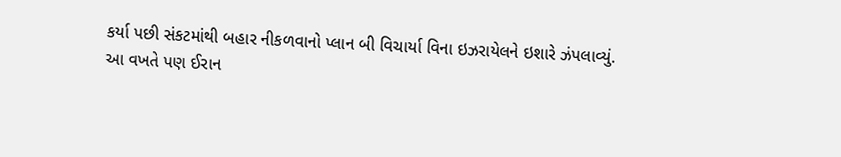કર્યા પછી સંકટમાંથી બહાર નીકળવાનો પ્લાન બી વિચાર્યા વિના ઇઝરાયેલને ઇશારે ઝંપલાવ્યું.
આ વખતે પણ ઈરાન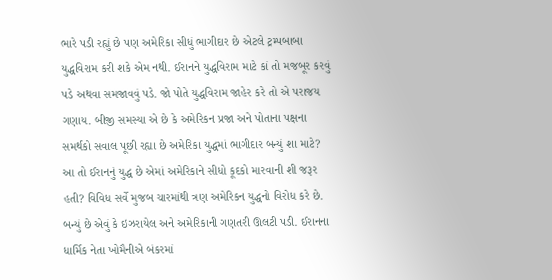ભારે પડી રહ્યું છે પણ અમેરિકા સીધું ભાગીદાર છે એટલે ટ્રમ્પબાબા યુદ્ધવિરામ કરી શકે એમ નથી. ઈરાનને યુદ્ધવિરામ માટે કાં તો મજબૂર કરવું પડે અથવા સમજાવવું પડે. જો પોતે યુદ્ધવિરામ જાહેર કરે તો એ પરાજય ગણાય. બીજી સમસ્યા એ છે કે અમેરિકન પ્રજા અને પોતાના પક્ષના સમર્થકો સવાલ પૂછી રહ્યા છે અમેરિકા યુદ્ધમાં ભાગીદાર બન્યું શા માટે? આ તો ઈરાનનું યુદ્ધ છે એમાં અમેરિકાને સીધો કૂદકો મારવાની શી જરૂર હતી? વિવિધ સર્વે મુજબ ચારમાંથી ત્રણ અમેરિકન યુદ્ધનો વિરોધ કરે છે.
બન્યું છે એવું કે ઇઝરાયેલ અને અમેરિકાની ગણતરી ઊલટી પડી. ઈરાનના ધાર્મિક નેતા ખોમૈનીએ બંકરમાં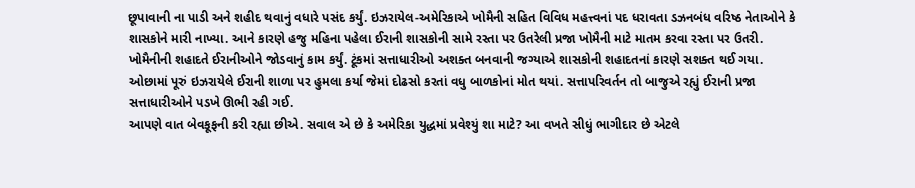છૂપાવાની ના પાડી અને શહીદ થવાનું વધારે પસંદ કર્યું. ઇઝરાયેલ-અમેરિકાએ ખોમૈની સહિત વિવિધ મહત્ત્વનાં પદ ધરાવતા ડઝનબંધ વરિષ્ઠ નેતાઓને કે શાસકોને મારી નાખ્યા. આને કારણે હજુ મહિના પહેલા ઈરાની શાસકોની સામે રસ્તા પર ઉતરેલી પ્રજા ખોમૈની માટે માતમ કરવા રસ્તા પર ઉતરી. ખોમૈનીની શહાદતે ઈરાનીઓને જોડવાનું કામ કર્યું. ટૂંકમાં સત્તાધારીઓ અશક્ત બનવાની જગ્યાએ શાસકોની શહાદતનાં કારણે સશક્ત થઈ ગયા. ઓછામાં પૂરું ઇઝરાયેલે ઈરાની શાળા પર હુમલા કર્યા જેમાં દોઢસો કરતાં વધુ બાળકોનાં મોત થયાં. સત્તાપરિવર્તન તો બાજુએ રહ્યું ઈરાની પ્રજા સત્તાધારીઓને પડખે ઊભી રહી ગઈ.
આપણે વાત બેવકૂફની કરી રહ્યા છીએ. સવાલ એ છે કે અમેરિકા યુદ્ધમાં પ્રવેશ્યું શા માટે? આ વખતે સીધું ભાગીદાર છે એટલે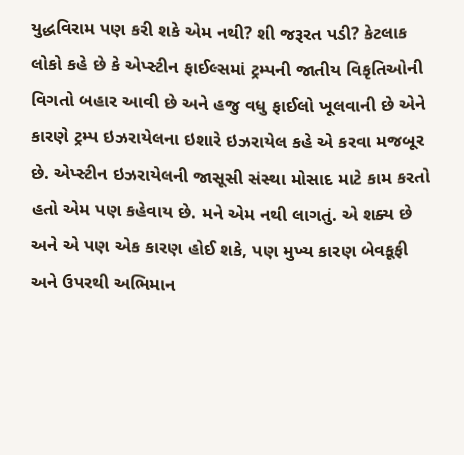યુદ્ધવિરામ પણ કરી શકે એમ નથી? શી જરૂરત પડી? કેટલાક લોકો કહે છે કે એપ્સ્ટીન ફાઈલ્સમાં ટ્રમ્પની જાતીય વિકૃતિઓની વિગતો બહાર આવી છે અને હજુ વધુ ફાઈલો ખૂલવાની છે એને કારણે ટ્રમ્પ ઇઝરાયેલના ઇશારે ઇઝરાયેલ કહે એ કરવા મજબૂર છે. એપ્સ્ટીન ઇઝરાયેલની જાસૂસી સંસ્થા મોસાદ માટે કામ કરતો હતો એમ પણ કહેવાય છે. મને એમ નથી લાગતું. એ શક્ય છે અને એ પણ એક કારણ હોઈ શકે, પણ મુખ્ય કારણ બેવકૂફી અને ઉપરથી અભિમાન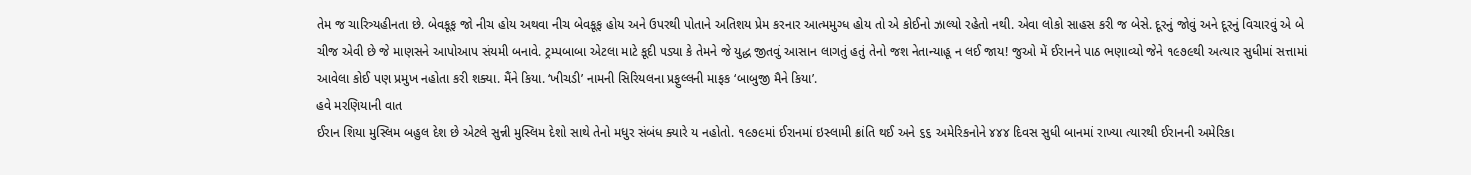તેમ જ ચારિત્ર્યહીનતા છે. બેવકૂફ જો નીચ હોય અથવા નીચ બેવકૂફ હોય અને ઉપરથી પોતાને અતિશય પ્રેમ કરનાર આત્મમુગ્ધ હોય તો એ કોઈનો ઝાલ્યો રહેતો નથી. એવા લોકો સાહસ કરી જ બેસે. દૂરનું જોવું અને દૂરનું વિચારવું એ બે ચીજ એવી છે જે માણસને આપોઆપ સંયમી બનાવે. ટ્રમ્પબાબા એટલા માટે કૂદી પડ્યા કે તેમને જે યુદ્ધ જીતવું આસાન લાગતું હતું તેનો જશ નેતાન્યાહૂ ન લઈ જાય! જુઓ મેં ઈરાનને પાઠ ભણાવ્યો જેને ૧૯૭૯થી અત્યાર સુધીમાં સત્તામાં આવેલા કોઈ પણ પ્રમુખ નહોતા કરી શક્યા. મૈંને કિયા. ‘ખીચડી’ નામની સિરિયલના પ્રફુલ્લની માફક ‘બાબુજી મૈને કિયા’.
હવે મરણિયાની વાત
ઈરાન શિયા મુસ્લિમ બહુલ દેશ છે એટલે સુન્ની મુસ્લિમ દેશો સાથે તેનો મધુર સંબંધ ક્યારે ય નહોતો. ૧૯૭૯માં ઈરાનમાં ઇસ્લામી ક્રાંતિ થઈ અને ૬૬ અમેરિકનોને ૪૪૪ દિવસ સુધી બાનમાં રાખ્યા ત્યારથી ઈરાનની અમેરિકા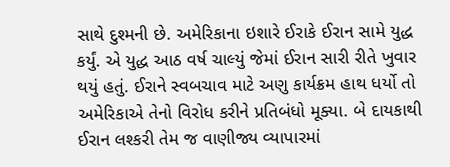સાથે દુશ્મની છે. અમેરિકાના ઇશારે ઈરાકે ઈરાન સામે યુદ્ધ કર્યું. એ યુદ્ધ આઠ વર્ષ ચાલ્યું જેમાં ઈરાન સારી રીતે ખુવાર થયું હતું. ઈરાને સ્વબચાવ માટે અણુ કાર્યક્રમ હાથ ધર્યો તો અમેરિકાએ તેનો વિરોધ કરીને પ્રતિબંધો મૂક્યા. બે દાયકાથી ઈરાન લશ્કરી તેમ જ વાણીજ્ય વ્યાપારમાં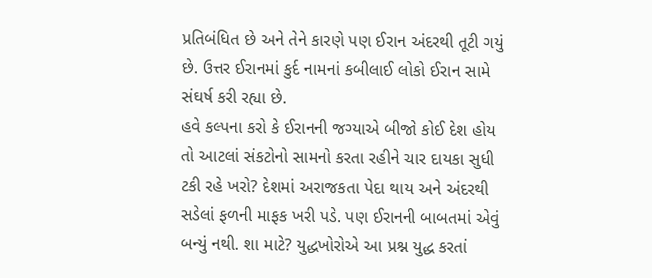પ્રતિબંધિત છે અને તેને કારણે પણ ઈરાન અંદરથી તૂટી ગયું છે. ઉત્તર ઈરાનમાં કુર્દ નામનાં કબીલાઈ લોકો ઈરાન સામે સંઘર્ષ કરી રહ્યા છે.
હવે કલ્પના કરો કે ઈરાનની જગ્યાએ બીજો કોઈ દેશ હોય તો આટલાં સંકટોનો સામનો કરતા રહીને ચાર દાયકા સુધી ટકી રહે ખરો? દેશમાં અરાજકતા પેદા થાય અને અંદરથી સડેલાં ફળની માફક ખરી પડે. પણ ઈરાનની બાબતમાં એવું બન્યું નથી. શા માટે? યુદ્ધખોરોએ આ પ્રશ્ન યુદ્ધ કરતાં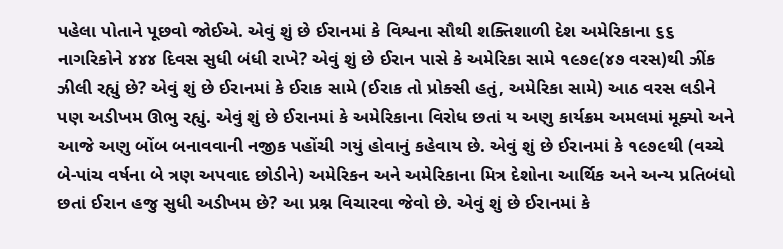પહેલા પોતાને પૂછવો જોઈએ. એવું શું છે ઈરાનમાં કે વિશ્વના સૌથી શક્તિશાળી દેશ અમેરિકાના ૬૬ નાગરિકોને ૪૪૪ દિવસ સુધી બંધી રાખે? એવું શું છે ઈરાન પાસે કે અમેરિકા સામે ૧૯૭૯(૪૭ વરસ)થી ઝીંક ઝીલી રહ્યું છે? એવું શું છે ઈરાનમાં કે ઈરાક સામે (ઈરાક તો પ્રોક્સી હતું, અમેરિકા સામે) આઠ વરસ લડીને પણ અડીખમ ઊભુ રહ્યું. એવું શું છે ઈરાનમાં કે અમેરિકાના વિરોધ છતાં ય અણુ કાર્યક્રમ અમલમાં મૂક્યો અને આજે અણુ બોંબ બનાવવાની નજીક પહોંચી ગયું હોવાનું કહેવાય છે. એવું શું છે ઈરાનમાં કે ૧૯૭૯થી (વચ્ચે બે-પાંચ વર્ષના બે ત્રણ અપવાદ છોડીને) અમેરિકન અને અમેરિકાના મિત્ર દેશોના આર્થિક અને અન્ય પ્રતિબંધો છતાં ઈરાન હજુ સુધી અડીખમ છે? આ પ્રશ્ન વિચારવા જેવો છે. એવું શું છે ઈરાનમાં કે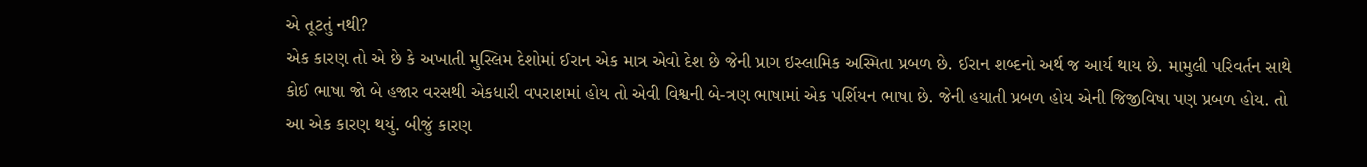એ તૂટતું નથી?
એક કારણ તો એ છે કે અખાતી મુસ્લિમ દેશોમાં ઈરાન એક માત્ર એવો દેશ છે જેની પ્રાગ ઇસ્લામિક અસ્મિતા પ્રબળ છે. ઈરાન શબ્દનો અર્થ જ આર્ય થાય છે. મામુલી પરિવર્તન સાથે કોઈ ભાષા જો બે હજાર વરસથી એકધારી વપરાશમાં હોય તો એવી વિશ્વની બે-ત્રણ ભાષામાં એક પર્શિયન ભાષા છે. જેની હયાતી પ્રબળ હોય એની જિજીવિષા પણ પ્રબળ હોય. તો આ એક કારણ થયું. બીજું કારણ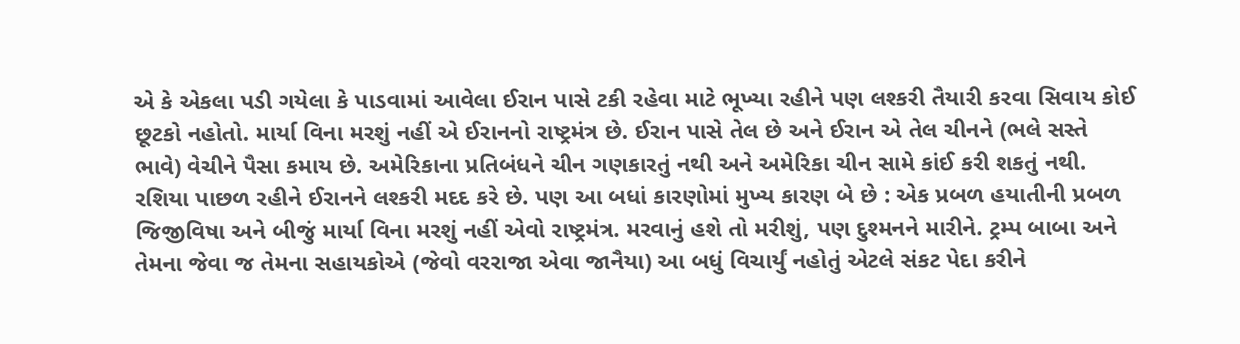એ કે એકલા પડી ગયેલા કે પાડવામાં આવેલા ઈરાન પાસે ટકી રહેવા માટે ભૂખ્યા રહીને પણ લશ્કરી તૈયારી કરવા સિવાય કોઈ છૂટકો નહોતો. માર્યા વિના મરશું નહીં એ ઈરાનનો રાષ્ટ્રમંત્ર છે. ઈરાન પાસે તેલ છે અને ઈરાન એ તેલ ચીનને (ભલે સસ્તે ભાવે) વેચીને પૈસા કમાય છે. અમેરિકાના પ્રતિબંધને ચીન ગણકારતું નથી અને અમેરિકા ચીન સામે કાંઈ કરી શકતું નથી. રશિયા પાછળ રહીને ઈરાનને લશ્કરી મદદ કરે છે. પણ આ બધાં કારણોમાં મુખ્ય કારણ બે છે : એક પ્રબળ હયાતીની પ્રબળ જિજીવિષા અને બીજું માર્યા વિના મરશું નહીં એવો રાષ્ટ્રમંત્ર. મરવાનું હશે તો મરીશું, પણ દુશ્મનને મારીને. ટ્રમ્પ બાબા અને તેમના જેવા જ તેમના સહાયકોએ (જેવો વરરાજા એવા જાનૈયા) આ બધું વિચાર્યું નહોતું એટલે સંકટ પેદા કરીને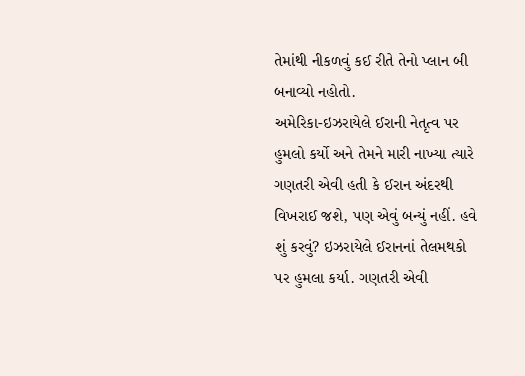તેમાંથી નીકળવું કઈ રીતે તેનો પ્લાન બી બનાવ્યો નહોતો.
અમેરિકા-ઇઝરાયેલે ઈરાની નેતૃત્વ પર હુમલો કર્યો અને તેમને મારી નાખ્યા ત્યારે ગણતરી એવી હતી કે ઈરાન અંદરથી વિખરાઈ જશે, પણ એવું બન્યું નહીં. હવે શું કરવું? ઇઝરાયેલે ઈરાનનાં તેલમથકો પર હુમલા કર્યા. ગણતરી એવી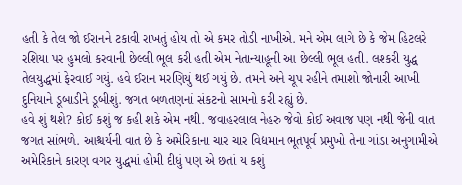હતી કે તેલ જો ઈરાનને ટકાવી રાખતું હોય તો એ કમર તોડી નાખીએ. મને એમ લાગે છે કે જેમ હિટલરે રશિયા પર હુમલો કરવાની છેલ્લી ભૂલ કરી હતી એમ નેતાન્યાહૂની આ છેલ્લી ભૂલ હતી. લશ્કરી યુદ્ધ તેલયુદ્ધમાં ફેરવાઈ ગયું. હવે ઈરાન મરણિયું થઈ ગયું છે. તમને અને ચૂપ રહીને તમાશો જોનારી આખી દુનિયાને ડૂબાડીને ડૂબીશું. જગત બળતણનાં સંકટનો સામનો કરી રહ્યું છે.
હવે શું થશે? કોઈ કશું જ કહી શકે એમ નથી. જવાહરલાલ નેહરુ જેવો કોઈ અવાજ પણ નથી જેની વાત જગત સાંભળે. આશ્ચર્યની વાત છે કે અમેરિકાના ચાર ચાર વિદ્યમાન ભૂતપૂર્વ પ્રમુખો તેના ગાંડા અનુગામીએ અમેરિકાને કારણ વગર યુદ્ધમાં હોમી દીધું પણ એ છતાં ય કશું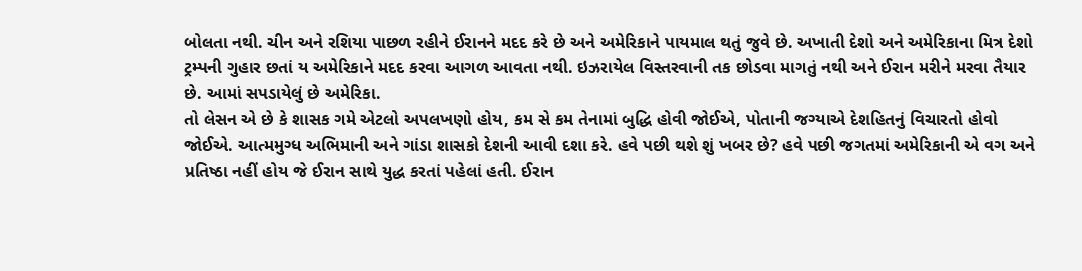બોલતા નથી. ચીન અને રશિયા પાછળ રહીને ઈરાનને મદદ કરે છે અને અમેરિકાને પાયમાલ થતું જુવે છે. અખાતી દેશો અને અમેરિકાના મિત્ર દેશો ટ્રમ્પની ગુહાર છતાં ય અમેરિકાને મદદ કરવા આગળ આવતા નથી. ઇઝરાયેલ વિસ્તરવાની તક છોડવા માગતું નથી અને ઈરાન મરીને મરવા તૈયાર છે. આમાં સપડાયેલું છે અમેરિકા.
તો લેસન એ છે કે શાસક ગમે એટલો અપલખણો હોય, કમ સે કમ તેનામાં બુદ્ધિ હોવી જોઈએ, પોતાની જગ્યાએ દેશહિતનું વિચારતો હોવો જોઈએ. આત્મમુગ્ધ અભિમાની અને ગાંડા શાસકો દેશની આવી દશા કરે. હવે પછી થશે શું ખબર છે? હવે પછી જગતમાં અમેરિકાની એ વગ અને પ્રતિષ્ઠા નહીં હોય જે ઈરાન સાથે યુદ્ધ કરતાં પહેલાં હતી. ઈરાન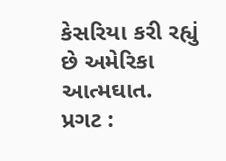કેસરિયા કરી રહ્યું છે અમેરિકા આત્મઘાત.
પ્રગટ :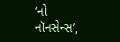‘નો નૉનસેન્સ’,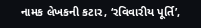નામક લેખકની કટાર, ‘રવિવારીય પૂર્તિ’,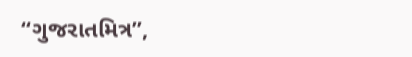“ગુજરાતમિત્ર”,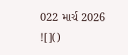022 માર્ચ 2026
![]()